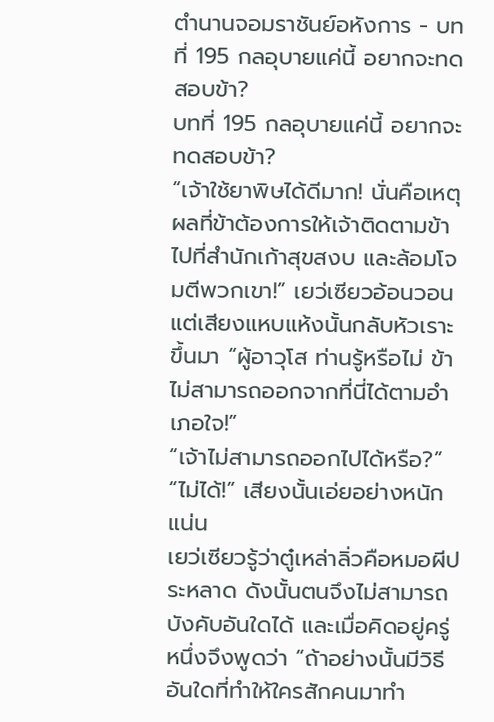ตำนานจอมราชันย์อหังการ - บทที่ 195 กลอุบายแค่นี้ อยากจะทดสอบข้า?
บทที่ 195 กลอุบายแค่นี้ อยากจะทดสอบข้า?
“เจ้าใช้ยาพิษได้ดีมาก! นั่นคือเหตุผลที่ข้าต้องการให้เจ้าติดตามข้าไปที่สำนักเก้าสุขสงบ และล้อมโจมตีพวกเขา!” เยว่เซียวอ้อนวอน
แต่เสียงแหบแห้งนั้นกลับหัวเราะขึ้นมา “ผู้อาวุโส ท่านรู้หรือไม่ ข้าไม่สามารถออกจากที่นี่ได้ตามอำเภอใจ!”
“เจ้าไม่สามารถออกไปได้หรือ?”
“ไม่ได้!” เสียงนั้นเอ่ยอย่างหนักแน่น
เยว่เซียวรู้ว่าตู๋เหล่าลิ่วคือหมอผีประหลาด ดังนั้นตนจึงไม่สามารถบังคับอันใดได้ และเมื่อคิดอยู่ครู่หนึ่งจึงพูดว่า “ถ้าอย่างนั้นมีวิธีอันใดที่ทำให้ใครสักคนมาทำ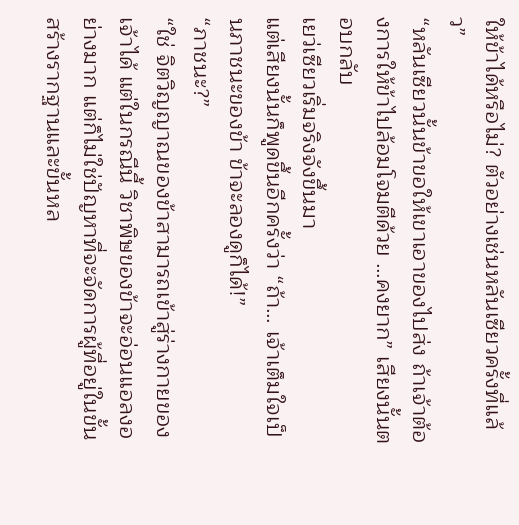ให้ข้าได้หรือไม่? ตัวอย่างเช่นหลันเซียวครั้งที่แล้ว”
“หลันเซียวนั้นข้าขอให้เขาเอาของไปส่ง ถ้าเจ้าต้องการให้ข้าไปล้อมโจมตีด้วย …คงยาก” เสียงนั้นตอบกลับ
เยว่เซียวเริ่มจริงจังขึ้นมา
แต่เสียงนั้นก็พูดขึ้นอีกครั้งว่า “ถ้า… เจ้าเต็มใจเป็นภาชนะของข้า ข้าจะลองดูก็ได้!”
“ภาชนะ?”
“ใช่ จิตวิญญาณของข้าสามารถเข้าสู่ร่างกายของเจ้าได้ แต่ในกรณีนี้ วิชาพิษของข้าจะอ่อนแอลงอย่างมาก แต่ก็ไม่ใช่ปัญหาที่จะจัดการผู้ที่อยู่ในขั้นสร้างรากฐานและขั้นหล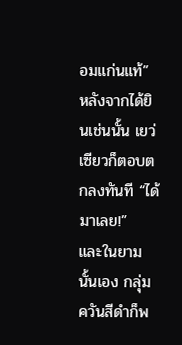อมแก่นแท้”
หลังจากได้ยินเช่นนั้น เยว่เซียวก็ตอบตกลงทันที “ได้ มาเลย!”
และในยามนั้นเอง กลุ่มควันสีดำก็พ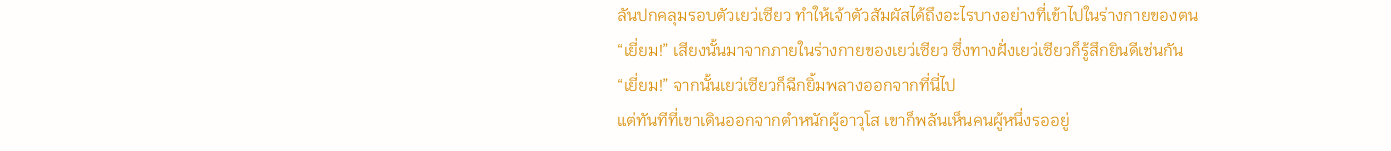ลันปกคลุมรอบตัวเยว่เซียว ทำให้เจ้าตัวสัมผัสได้ถึงอะไรบางอย่างที่เข้าไปในร่างกายของตน
“เยี่ยม!” เสียงนั้นมาจากภายในร่างกายของเยว่เซียว ซึ่งทางฝั่งเยว่เซียวก็รู้สึกยินดีเช่นกัน
“เยี่ยม!” จากนั้นเยว่เซียวก็ฉีกยิ้มพลางออกจากที่นี่ไป
แต่ทันทีที่เขาเดินออกจากตำหนักผู้อาวุโส เขาก็พลันเห็นคนผู้หนึ่งรออยู่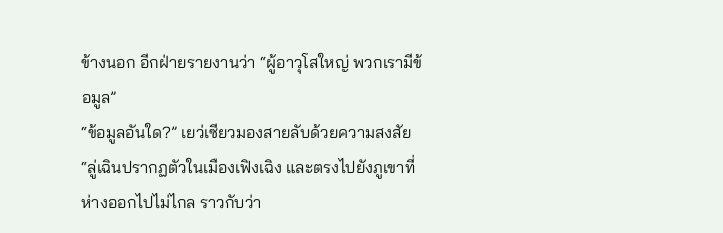ข้างนอก อีกฝ่ายรายงานว่า “ผู้อาวุโสใหญ่ พวกเรามีข้อมูล”
“ข้อมูลอันใด?” เยว่เซียวมองสายลับด้วยความสงสัย
“ลู่เฉินปรากฏตัวในเมืองเฟิงเฉิง และตรงไปยังภูเขาที่ห่างออกไปไม่ไกล ราวกับว่า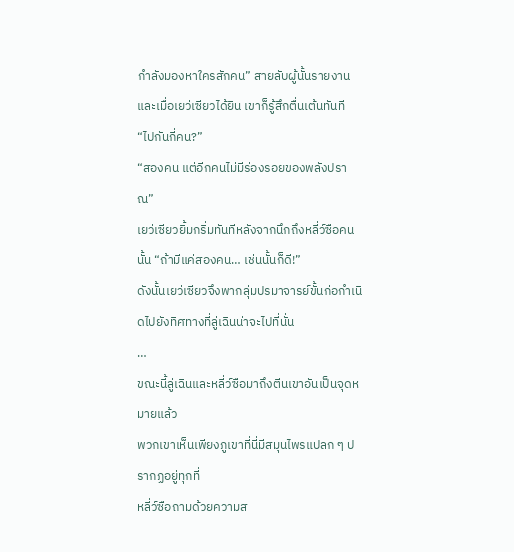กำลังมองหาใครสักคน” สายลับผู้นั้นรายงาน และเมื่อเยว่เซียวได้ยิน เขาก็รู้สึกตื่นเต้นทันที “ไปกันกี่คน?”
“สองคน แต่อีกคนไม่มีร่องรอยของพลังปราณ”
เยว่เซียวยิ้มกริ่มทันทีหลังจากนึกถึงหลี่ว์ซือคนนั้น “ถ้ามีแค่สองคน… เช่นนั้นก็ดี!”
ดังนั้นเยว่เซียวจึงพากลุ่มปรมาจารย์ขั้นก่อกำเนิดไปยังทิศทางที่ลู่เฉินน่าจะไปที่นั่น
…
ขณะนี้ลู่เฉินและหลี่ว์ซือมาถึงตีนเขาอันเป็นจุดหมายแล้ว
พวกเขาเห็นเพียงภูเขาที่นี่มีสมุนไพรแปลก ๆ ปรากฏอยู่ทุกที่
หลี่ว์ซือถามด้วยความส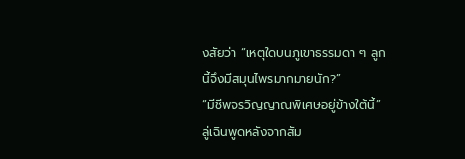งสัยว่า “เหตุใดบนภูเขาธรรมดา ๆ ลูกนี้จึงมีสมุนไพรมากมายนัก?”
“มีชีพจรวิญญาณพิเศษอยู่ข้างใต้นี้” ลู่เฉินพูดหลังจากสัม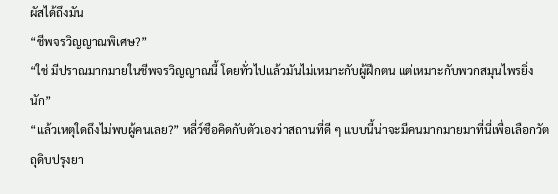ผัสได้ถึงมัน
“ชีพจรวิญญาณพิเศษ?”
“ใช่ มีปราณมากมายในชีพจรวิญญาณนี้ โดยทั่วไปแล้วมันไม่เหมาะกับผู้ฝึกตน แต่เหมาะกับพวกสมุนไพรยิ่งนัก”
“แล้วเหตุใดถึงไม่พบผู้คนเลย?” หลี่ว์ซือคิดกับตัวเองว่าสถานที่ดี ๆ แบบนี้น่าจะมีคนมากมายมาที่นี่เพื่อเลือกวัตถุดิบปรุงยา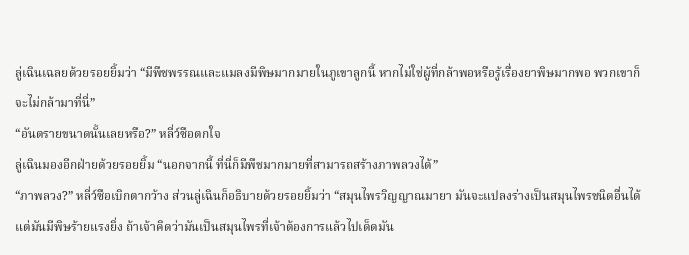ลู่เฉินเฉลยด้วยรอยยิ้มว่า “มีพืชพรรณและแมลงมีพิษมากมายในภูเขาลูกนี้ หากไม่ใช่ผู้ที่กล้าพอหรือรู้เรื่องยาพิษมากพอ พวกเขาก็จะไม่กล้ามาที่นี่”
“อันตรายขนาดนั้นเลยหรือ?” หลี่ว์ซือตกใจ
ลู่เฉินมองอีกฝ่ายด้วยรอยยิ้ม “นอกจากนี้ ที่นี่ก็มีพืชมากมายที่สามารถสร้างภาพลวงได้”
“ภาพลวง?” หลี่ว์ซือเบิกตากว้าง ส่วนลู่เฉินก็อธิบายด้วยรอยยิ้มว่า “สมุนไพรวิญญาณมายา มันจะแปลงร่างเป็นสมุนไพรชนิดอื่นได้ แต่มันมีพิษร้ายแรงยิ่ง ถ้าเจ้าคิดว่ามันเป็นสมุนไพรที่เจ้าต้องการแล้วไปเด็ดมัน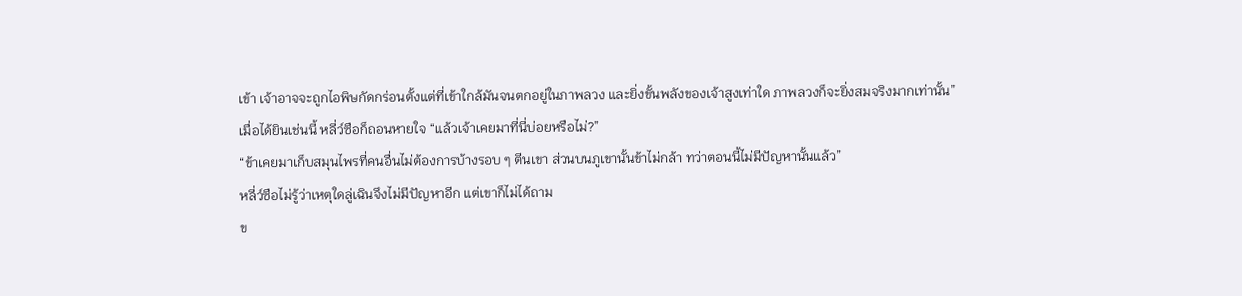เข้า เจ้าอาจจะถูกไอพิษกัดกร่อนตั้งแต่ที่เข้าใกล้มันจนตกอยู่ในภาพลวง และยิ่งขั้นพลังของเจ้าสูงเท่าใด ภาพลวงก็จะยิ่งสมจริงมากเท่านั้น”
เมื่อได้ยินเช่นนี้ หลี่ว์ซือก็ถอนหายใจ “แล้วเจ้าเคยมาที่นี่บ่อยหรือไม่?”
“ข้าเคยมาเก็บสมุนไพรที่คนอื่นไม่ต้องการบ้างรอบ ๆ ตีนเขา ส่วนบนภูเขานั้นข้าไม่กล้า ทว่าตอนนี้ไม่มีปัญหานั้นแล้ว”
หลี่ว์ซือไม่รู้ว่าเหตุใดลู่เฉินจึงไม่มีปัญหาอีก แต่เขาก็ไม่ได้ถาม
ข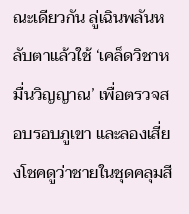ณะเดียวกัน ลู่เฉินพลันหลับตาแล้วใช้ ‘เคล็ดวิชาหมื่นวิญญาณ’ เพื่อตรวจสอบรอบภูเขา และลองเสี่ยงโชคดูว่าชายในชุดคลุมสี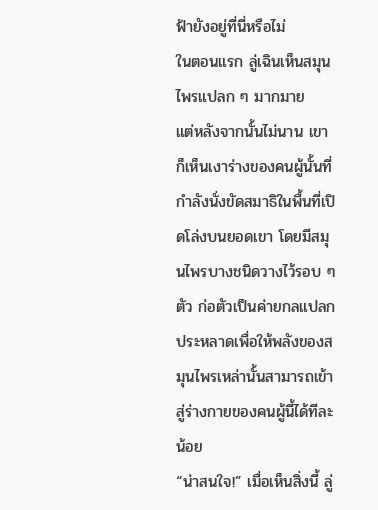ฟ้ายังอยู่ที่นี่หรือไม่
ในตอนแรก ลู่เฉินเห็นสมุนไพรแปลก ๆ มากมาย
แต่หลังจากนั้นไม่นาน เขาก็เห็นเงาร่างของคนผู้นั้นที่กำลังนั่งขัดสมาธิในพื้นที่เปิดโล่งบนยอดเขา โดยมีสมุนไพรบางชนิดวางไว้รอบ ๆ ตัว ก่อตัวเป็นค่ายกลแปลกประหลาดเพื่อให้พลังของสมุนไพรเหล่านั้นสามารถเข้าสู่ร่างกายของคนผู้นี้ได้ทีละน้อย
“น่าสนใจ!” เมื่อเห็นสิ่งนี้ ลู่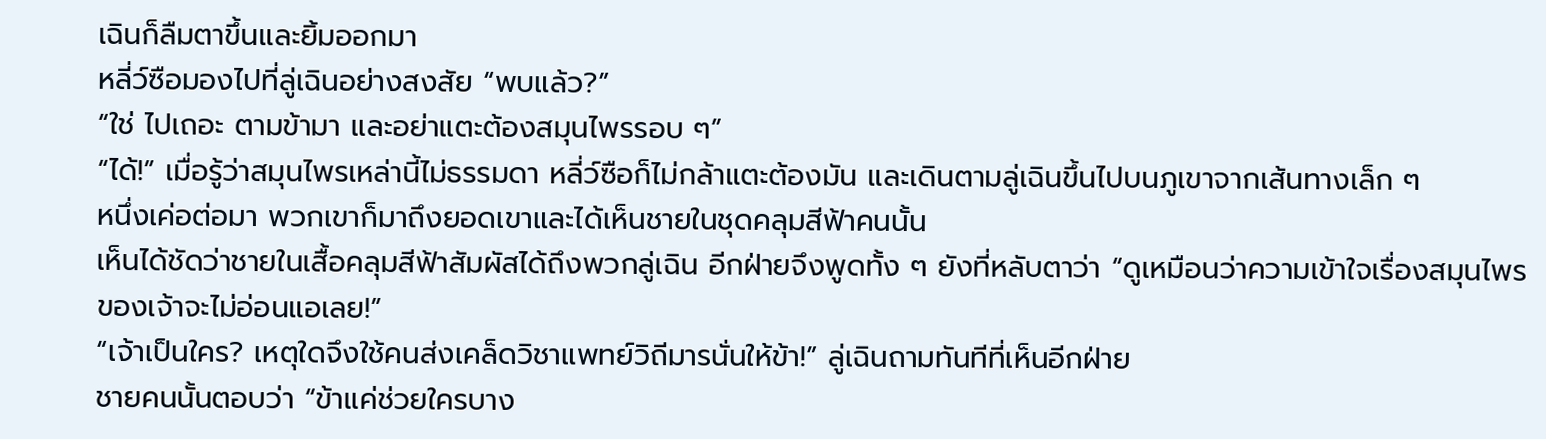เฉินก็ลืมตาขึ้นและยิ้มออกมา
หลี่ว์ซือมองไปที่ลู่เฉินอย่างสงสัย “พบแล้ว?”
“ใช่ ไปเถอะ ตามข้ามา และอย่าแตะต้องสมุนไพรรอบ ๆ”
“ได้!” เมื่อรู้ว่าสมุนไพรเหล่านี้ไม่ธรรมดา หลี่ว์ซือก็ไม่กล้าแตะต้องมัน และเดินตามลู่เฉินขึ้นไปบนภูเขาจากเส้นทางเล็ก ๆ
หนึ่งเค่อต่อมา พวกเขาก็มาถึงยอดเขาและได้เห็นชายในชุดคลุมสีฟ้าคนนั้น
เห็นได้ชัดว่าชายในเสื้อคลุมสีฟ้าสัมผัสได้ถึงพวกลู่เฉิน อีกฝ่ายจึงพูดทั้ง ๆ ยังที่หลับตาว่า “ดูเหมือนว่าความเข้าใจเรื่องสมุนไพรของเจ้าจะไม่อ่อนแอเลย!”
“เจ้าเป็นใคร? เหตุใดจึงใช้คนส่งเคล็ดวิชาแพทย์วิถีมารนั่นให้ข้า!” ลู่เฉินถามทันทีที่เห็นอีกฝ่าย
ชายคนนั้นตอบว่า “ข้าแค่ช่วยใครบาง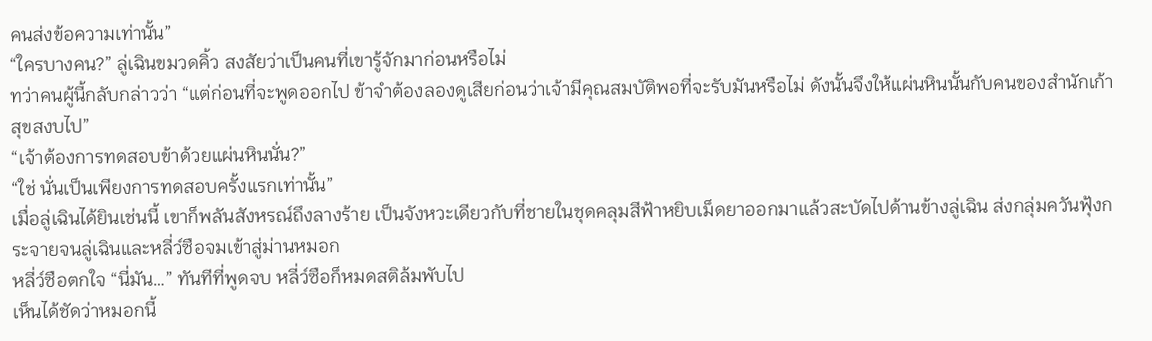คนส่งข้อความเท่านั้น”
“ใครบางคน?” ลู่เฉินขมวดคิ้ว สงสัยว่าเป็นคนที่เขารู้จักมาก่อนหรือไม่
ทว่าคนผู้นี้กลับกล่าวว่า “แต่ก่อนที่จะพูดออกไป ข้าจำต้องลองดูเสียก่อนว่าเจ้ามีคุณสมบัติพอที่จะรับมันหรือไม่ ดังนั้นจึงให้แผ่นหินนั้นกับคนของสำนักเก้าสุขสงบไป”
“เจ้าต้องการทดสอบข้าด้วยแผ่นหินนั่น?”
“ใช่ นั่นเป็นเพียงการทดสอบครั้งแรกเท่านั้น”
เมื่อลู่เฉินได้ยินเช่นนี้ เขาก็พลันสังหรณ์ถึงลางร้าย เป็นจังหวะเดียวกับที่ชายในชุดคลุมสีฟ้าหยิบเม็ดยาออกมาแล้วสะบัดไปด้านข้างลู่เฉิน ส่งกลุ่มควันฟุ้งกระจายจนลู่เฉินและหลี่ว์ซือจมเข้าสู่ม่านหมอก
หลี่ว์ซือตกใจ “นี่มัน…” ทันทีที่พูดจบ หลี่ว์ซือก็หมดสติล้มพับไป
เห็นได้ชัดว่าหมอกนี้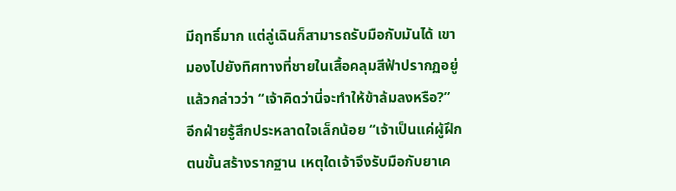มีฤทธิ์มาก แต่ลู่เฉินก็สามารถรับมือกับมันได้ เขามองไปยังทิศทางที่ชายในเสื้อคลุมสีฟ้าปรากฏอยู่แล้วกล่าวว่า “เจ้าคิดว่านี่จะทำให้ข้าล้มลงหรือ?”
อีกฝ่ายรู้สึกประหลาดใจเล็กน้อย “เจ้าเป็นแค่ผู้ฝึกตนขั้นสร้างรากฐาน เหตุใดเจ้าจึงรับมือกับยาเค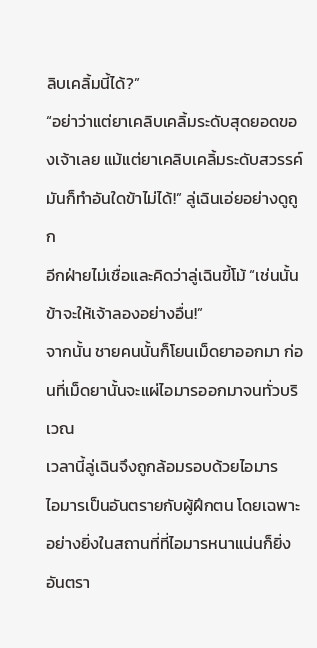ลิบเคลิ้มนี้ได้?”
“อย่าว่าแต่ยาเคลิบเคลิ้มระดับสุดยอดของเจ้าเลย แม้แต่ยาเคลิบเคลิ้มระดับสวรรค์ มันก็ทำอันใดข้าไม่ได้!” ลู่เฉินเอ่ยอย่างดูถูก
อีกฝ่ายไม่เชื่อและคิดว่าลู่เฉินขี้โม้ “เช่นนั้นข้าจะให้เจ้าลองอย่างอื่น!”
จากนั้น ชายคนนั้นก็โยนเม็ดยาออกมา ก่อนที่เม็ดยานั้นจะแผ่ไอมารออกมาจนทั่วบริเวณ
เวลานี้ลู่เฉินจึงถูกล้อมรอบด้วยไอมาร
ไอมารเป็นอันตรายกับผู้ฝึกตน โดยเฉพาะอย่างยิ่งในสถานที่ที่ไอมารหนาแน่นก็ยิ่งอันตรา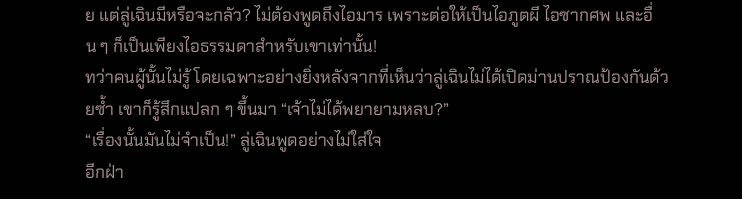ย แต่ลู่เฉินมีหรือจะกลัว? ไม่ต้องพูดถึงไอมาร เพราะต่อให้เป็นไอภูตผี ไอซากศพ และอื่น ๆ ก็เป็นเพียงไอธรรมดาสำหรับเขาเท่านั้น!
ทว่าคนผู้นั้นไม่รู้ โดยเฉพาะอย่างยิ่งหลังจากที่เห็นว่าลู่เฉินไม่ได้เปิดม่านปราณป้องกันด้วยซ้ำ เขาก็รู้สึกแปลก ๆ ขึ้นมา “เจ้าไม่ได้พยายามหลบ?”
“เรื่องนั้นมันไม่จำเป็น!” ลู่เฉินพูดอย่างไม่ใส่ใจ
อีกฝ่า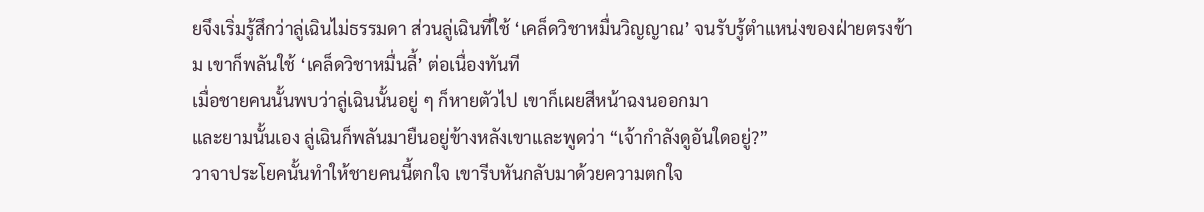ยจึงเริ่มรู้สึกว่าลู่เฉินไม่ธรรมดา ส่วนลู่เฉินที่ใช้ ‘เคล็ดวิชาหมื่นวิญญาณ’ จนรับรู้ตำแหน่งของฝ่ายตรงข้าม เขาก็พลันใช้ ‘เคล็ดวิชาหมื่นลี้’ ต่อเนื่องทันที
เมื่อชายคนนั้นพบว่าลู่เฉินนั้นอยู่ ๆ ก็หายตัวไป เขาก็เผยสีหน้าฉงนออกมา
และยามนั้นเอง ลู่เฉินก็พลันมายืนอยู่ข้างหลังเขาและพูดว่า “เจ้ากำลังดูอันใดอยู่?”
วาจาประโยคนั้นทำให้ชายคนนี้ตกใจ เขารีบหันกลับมาด้วยความตกใจ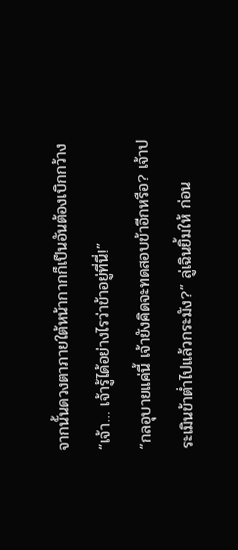จากนั้นดวงตาภายใต้หน้ากากก็เป็นอันต้องเบิกกว้าง “เจ้า… เจ้ารู้ได้อย่างไรว่าข้าอยู่ที่นี่!”
“กลอุบายแค่นี้ เจ้ายังคิดจะทดสอบข้าอีกหรือ? เจ้าประเมินข้าต่ำไปแล้วกระมัง?” ลู่เฉินยิ้มให้ ก่อน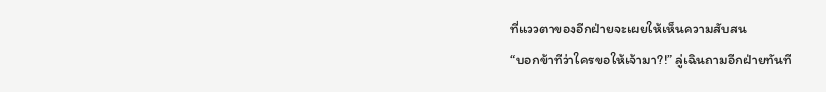ที่แววตาของอีกฝ่ายจะเผยให้เห็นความสับสน
“บอกข้าทีว่าใครขอให้เจ้ามา?!” ลู่เฉินถามอีกฝ่ายทันที